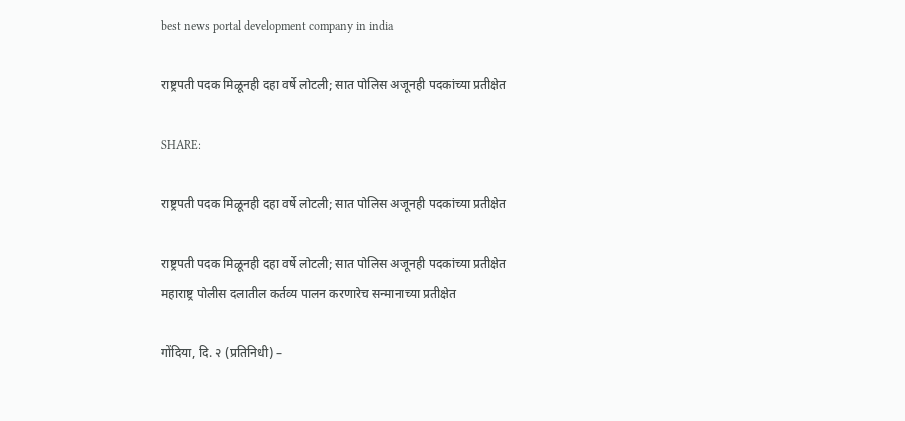best news portal development company in india

राष्ट्रपती पदक मिळूनही दहा वर्षे लोटली; सात पोलिस अजूनही पदकांच्या प्रतीक्षेत

SHARE:

राष्ट्रपती पदक मिळूनही दहा वर्षे लोटली; सात पोलिस अजूनही पदकांच्या प्रतीक्षेत

राष्ट्रपती पदक मिळूनही दहा वर्षे लोटली; सात पोलिस अजूनही पदकांच्या प्रतीक्षेत
महाराष्ट्र पोलीस दलातील कर्तव्य पालन करणारेच सन्मानाच्या प्रतीक्षेत

गोंदिया, दि. २ (प्रतिनिधी) –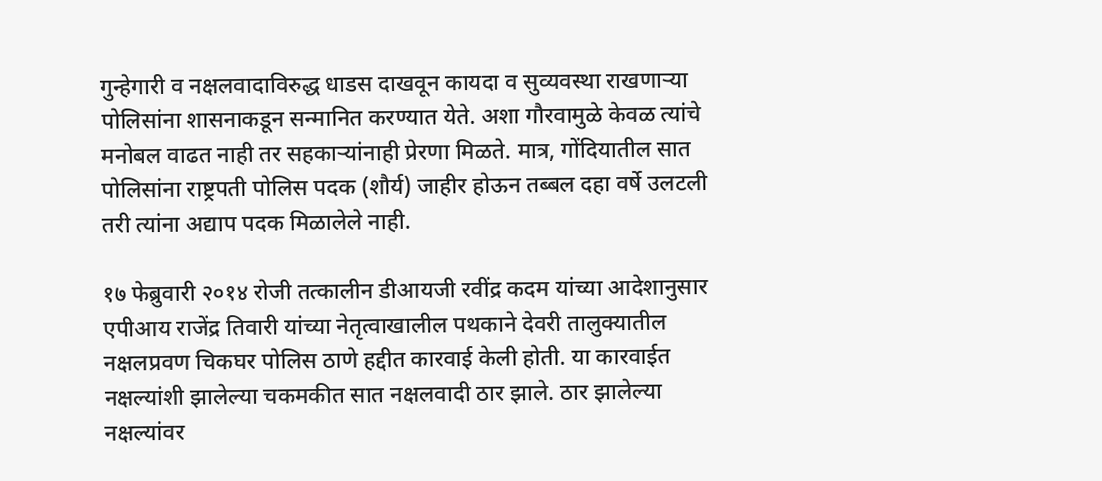गुन्हेगारी व नक्षलवादाविरुद्ध धाडस दाखवून कायदा व सुव्यवस्था राखणाऱ्या पोलिसांना शासनाकडून सन्मानित करण्यात येते. अशा गौरवामुळे केवळ त्यांचे मनोबल वाढत नाही तर सहकाऱ्यांनाही प्रेरणा मिळते. मात्र, गोंदियातील सात पोलिसांना राष्ट्रपती पोलिस पदक (शौर्य) जाहीर होऊन तब्बल दहा वर्षे उलटली तरी त्यांना अद्याप पदक मिळालेले नाही.

१७ फेब्रुवारी २०१४ रोजी तत्कालीन डीआयजी रवींद्र कदम यांच्या आदेशानुसार एपीआय राजेंद्र तिवारी यांच्या नेतृत्वाखालील पथकाने देवरी तालुक्यातील नक्षलप्रवण चिकघर पोलिस ठाणे हद्दीत कारवाई केली होती. या कारवाईत नक्षल्यांशी झालेल्या चकमकीत सात नक्षलवादी ठार झाले. ठार झालेल्या नक्षल्यांवर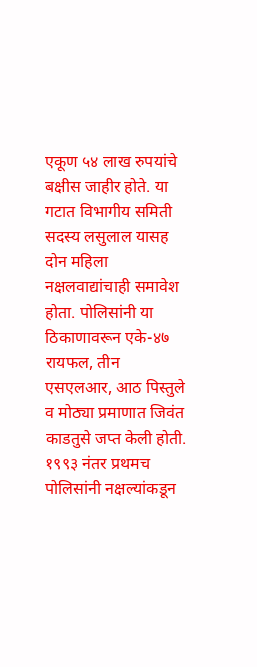एकूण ५४ लाख रुपयांचे बक्षीस जाहीर होते. या गटात विभागीय समिती सदस्य लसुलाल यासह दोन महिला नक्षलवाद्यांचाही समावेश होता. पोलिसांनी या ठिकाणावरून एके-४७ रायफल, तीन एसएलआर, आठ पिस्तुले व मोठ्या प्रमाणात जिवंत काडतुसे जप्त केली होती. १९९३ नंतर प्रथमच पोलिसांनी नक्षल्यांकडून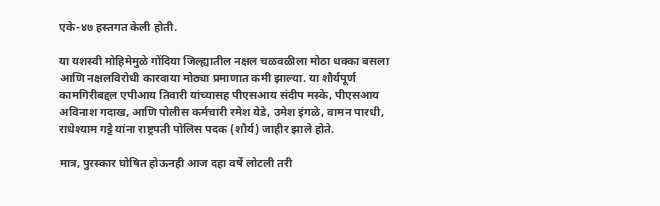एके-४७ हस्तगत केली होती.

या यशस्वी मोहिमेमुळे गोंदिया जिल्ह्यातील नक्षल चळवळीला मोठा धक्का बसला आणि नक्षलविरोधी कारवाया मोठ्या प्रमाणात कमी झाल्या. या शौर्यपूर्ण कामगिरीबद्दल एपीआय तिवारी यांच्यासह पीएसआय संदीप मस्के, पीएसआय अविनाश गदाख, आणि पोलीस कर्मचारी रमेश येडे, उमेश इंगळे, वामन पारधी, राधेश्याम गट्टे यांना राष्ट्रपती पोलिस पदक (शौर्य) जाहीर झाले होते.

मात्र, पुरस्कार घोषित होऊनही आज दहा वर्षे लोटली तरी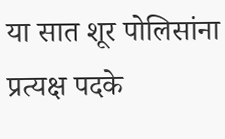या सात शूर पोलिसांना प्रत्यक्ष पदके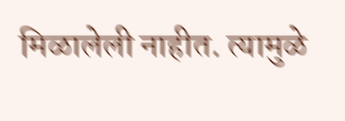मिळालेली नाहीत. त्यामुळे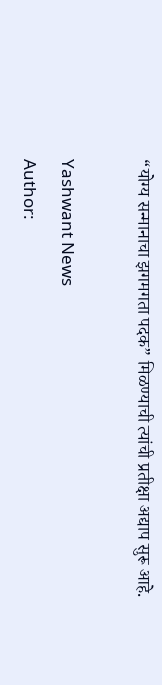“योग्य सन्मानाचा झगमगता पदक” मिळण्याची त्यांची प्रतीक्षा अद्याप सुरू आहे.

Yashwant News
Author: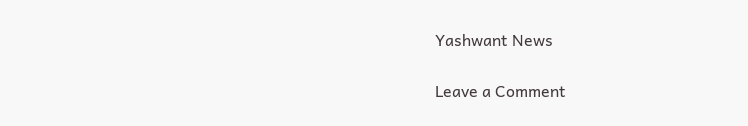Yashwant News

Leave a Comment